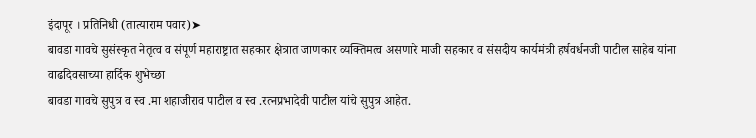इंदापूर । प्रतिनिधी (तात्याराम पवार)➤
बावडा गावचे सुसंस्कृत नेतृत्व व संपूर्ण महाराष्ट्रात सहकार क्षेत्रात जाणकार व्यक्तिमत्व असणारे माजी सहकार व संसदीय कार्यमंत्री हर्षवर्धनजी पाटील साहेब यांना वाढदिवसाच्या हार्दिक शुभेच्छा
बावडा गावचे सुपुत्र व स्व .मा शहाजीराव पाटील व स्व .रत्नप्रभादेवी पाटील यांचे सुपुत्र आहेत.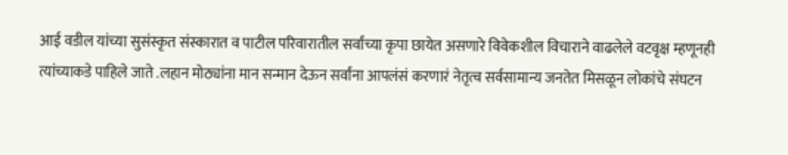आई वडील यांच्या सुसंस्कृत संस्कारात व पाटील परिवारातील सर्वांच्या कृपा छायेत असणारे विवेकशील विचाराने वाढलेले वटवृक्ष म्हणूनही त्यांच्याकडे पाहिले जाते .लहान मोठ्यांना मान सन्मान देऊन सर्वांना आपलंसं करणारं नेतृत्व सर्वसामान्य जनतेत मिसळून लोकांचे संघटन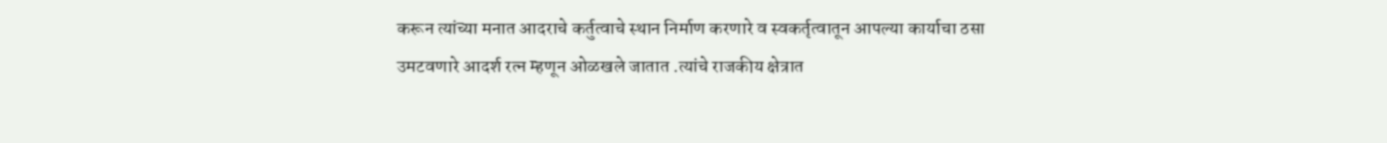करून त्यांच्या मनात आदराचे कर्तुत्वाचे स्थान निर्माण करणारे व स्वकर्तृत्वातून आपल्या कार्याचा ठसा उमटवणारे आदर्श रत्न म्हणून ओळखले जातात .त्यांचे राजकीय क्षेत्रात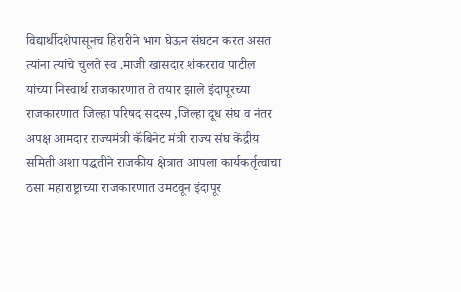विद्यार्थीदशेपासूनच हिरारीने भाग घेऊन संघटन करत असत त्यांना त्यांचे चुलते स्व .माजी खासदार शंकरराव पाटील यांच्या निस्वार्थ राजकारणात ते तयार झाले इंदापूरच्या राजकारणात जिल्हा परिषद सदस्य ,जिल्हा दूध संघ व नंतर अपक्ष आमदार राज्यमंत्री कॅबिनेट मंत्री राज्य संघ केंद्रीय समिती अशा पद्धतीने राजकीय क्षेत्रात आपला कार्यकर्तृत्वाचा ठसा महाराष्ट्राच्या राजकारणात उमटवून इंदापूर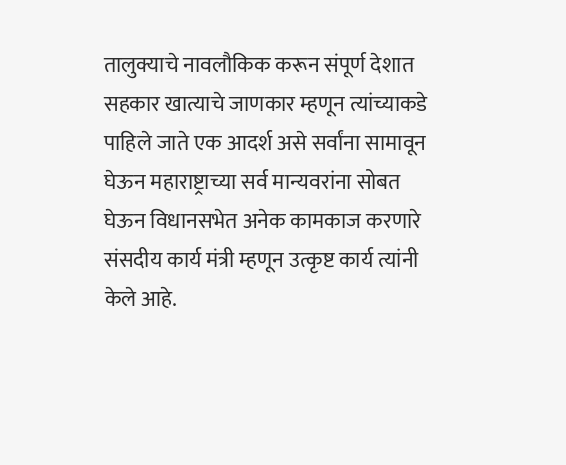तालुक्याचे नावलौकिक करून संपूर्ण देशात सहकार खात्याचे जाणकार म्हणून त्यांच्याकडे पाहिले जाते एक आदर्श असे सर्वांना सामावून घेऊन महाराष्ट्राच्या सर्व मान्यवरांना सोबत घेऊन विधानसभेत अनेक कामकाज करणारे संसदीय कार्य मंत्री म्हणून उत्कृष्ट कार्य त्यांनी केले आहे.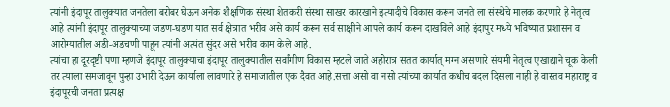त्यांनी इंदापूर तालुक्यात जनतेला बरोबर घेऊन अनेक शैक्षणिक संस्था शेतकरी संस्था साखर कारखाने इत्यादीचे विकास करून जनते ला संस्थेचे मालक करणारे हे नेतृत्व आहे त्यांनी इंदापूर तालुक्याच्या जडण-घडण यात सर्व क्षेत्रात भरीव असे कार्य करून सर्व साक्षीने आपले कार्य करून दाखविले आहे इंदापुर मध्ये भविष्यात प्रशासन व आरोग्यातील अडी-अडचणी पाहून त्यांनी अत्यंत सुंदर असे भरीव काम केले आहे.
त्यांचा हा दूरदृष्टी पणा म्हणजे इंदापूर तालुक्याचा इंदापूर तालुक्यातील सर्वांगीण विकास म्हटले जाते अहोरात्र सतत कार्यात् मग्न असणारे संयमी नेतृत्व एखाद्याने चूक केली तर त्याला समजावून पुन्हा उभारी देऊन कार्याला लावणारे हे समाजातील एक दैवत आहे.सत्ता असो वा नसो त्यांच्या कार्यात कधीच बदल दिसला नाही हे वास्तव महाराष्ट्र व इंदापूरची जनता प्रत्यक्ष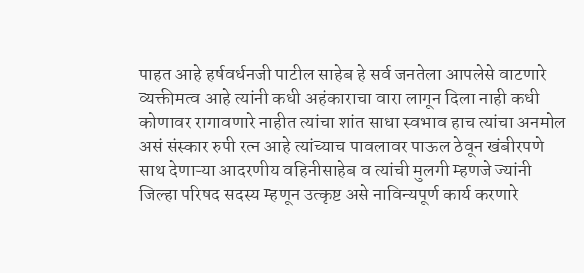पाहत आहे हर्षवर्धनजी पाटील साहेब हे सर्व जनतेला आपलेसे वाटणारे व्यक्तीमत्व आहे त्यांनी कधी अहंकाराचा वारा लागून दिला नाही कधी कोणावर रागावणारे नाहीत त्यांचा शांत साधा स्वभाव हाच त्यांचा अनमोल असं संस्कार रुपी रत्न आहे त्यांच्याच पावलावर पाऊल ठेवून खंबीरपणे साथ देणाऱ्या आदरणीय वहिनीसाहेब व त्यांची मुलगी म्हणजे ज्यांनी जिल्हा परिषद सदस्य म्हणून उत्कृष्ट असे नाविन्यपूर्ण कार्य करणारे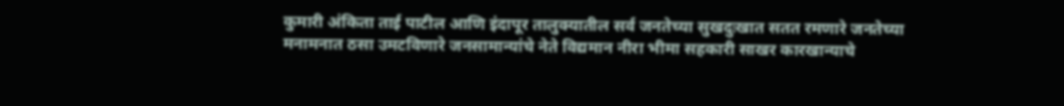कुमारी अंकिता ताई पाटील आणि इंदापूर तालुक्यातील सर्व जनतेच्या सुखदुःखात सतत रमणारे जनतेच्या मनामनात ठसा उमटविणारे जनसामान्यांचे नेते विद्यमान नीरा भीमा सहकारी साखर कारखान्याचे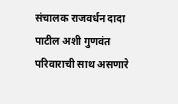संचालक राजवर्धन दादा पाटील अशी गुणवंत परिवाराची साथ असणारे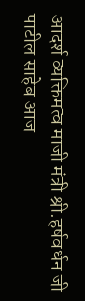आदर्श व्यक्तिमत्व माजी मंत्री श्री.हर्षवर्धन जी पाटील साहेब आज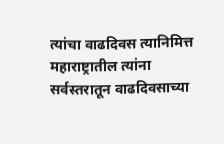त्यांचा वाढदिवस त्यानिमित्त महाराष्ट्रातील त्यांना सर्वस्तरातून वाढदिवसाच्या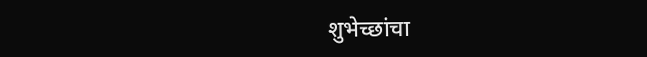शुभेच्छांचा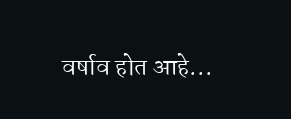वर्षाव होत आहे...